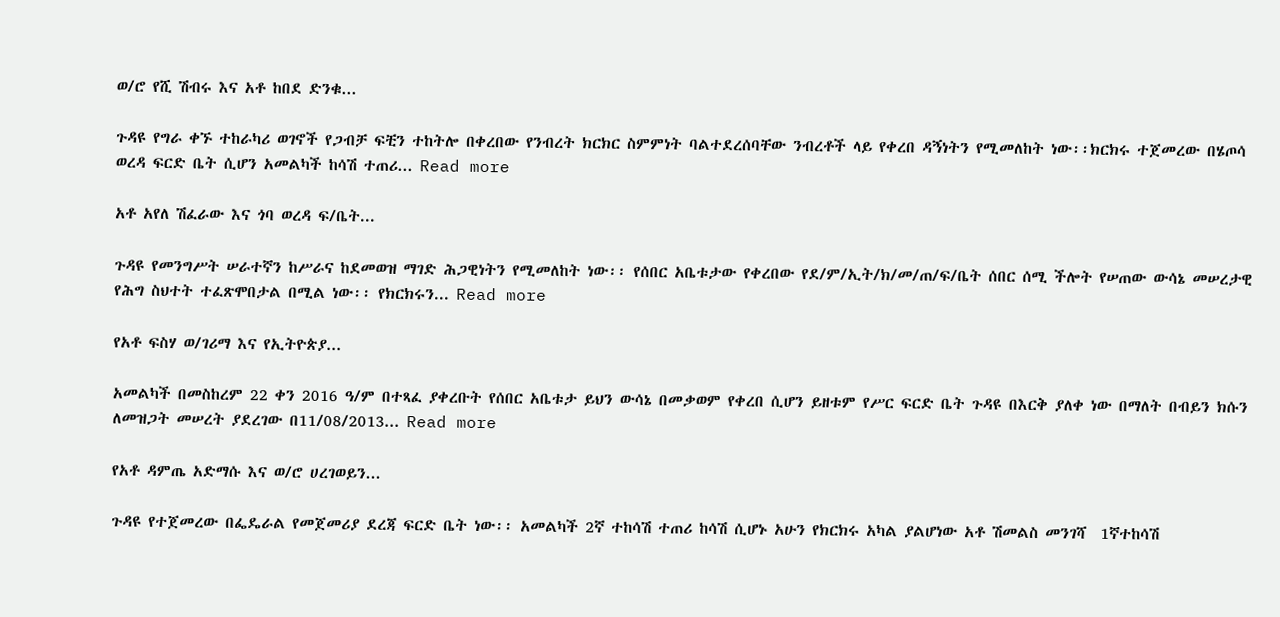ወ/ሮ የሺ ሽብሩ እና አቶ ከበደ ድንቁ...

ጉዳዩ የግራ ቀኙ ተከራካሪ ወገኖች የጋብቻ ፍቺን ተከትሎ በቀረበው የንብረት ክርክር ስምምነት ባልተደረሰባቸው ንብረቶች ላይ የቀረበ ዳኝነትን የሚመለከት ነው፡፡ክርክሩ ተጀመረው በሄጦሳ ወረዳ ፍርድ ቤት ሲሆን አመልካች ከሳሽ ተጠሪ... Read more

አቶ አየለ ሽፈራው እና ጎባ ወረዳ ፍ/ቤት...

ጉዳዩ የመንግሥት ሠራተኛን ከሥራና ከደመወዝ ማገድ ሕጋዊነትን የሚመለከት ነው፡፡ የሰበር አቤቱታው የቀረበው የደ/ም/ኢት/ክ/መ/ጠ/ፍ/ቤት ሰበር ሰሚ ችሎት የሠጠው ውሳኔ መሠረታዊ የሕግ ስህተት ተፈጽሞበታል በሚል ነው፡፡ የክርክሩን... Read more

የአቶ ፍስሃ ወ/ገሪማ እና የኢትዮጵያ...

አመልካች በመስከረም 22 ቀን 2016 ዓ/ም በተጻፈ ያቀረቡት የሰበር አቤቱታ ይህን ውሳኔ በመቃወም የቀረበ ሲሆን ይዘቱም የሥር ፍርድ ቤት ጉዳዩ በእርቅ ያለቀ ነው በማለት በብይን ክሱን ለመዝጋት መሠረት ያደረገው በ11/08/2013... Read more

የአቶ ዳምጤ አድማሱ እና ወ/ሮ ሀረገወይን...

ጉዳዩ የተጀመረው በፌዴራል የመጀመሪያ ደረጃ ፍርድ ቤት ነው፡፡ አመልካች 2ኛ ተከሳሽ ተጠሪ ከሳሽ ሲሆኑ አሁን የክርክሩ አካል ያልሆነው አቶ ሽመልስ መንገሻ  1ኛተከሳሽ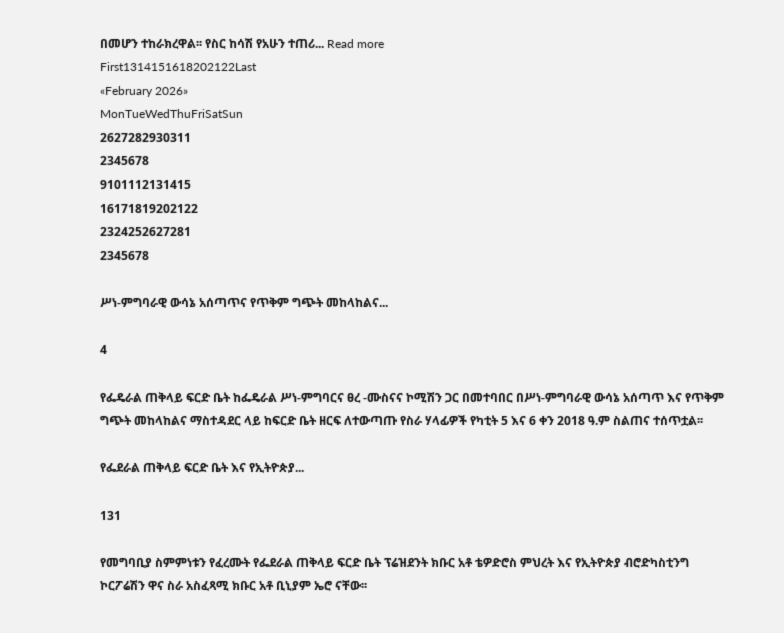በመሆን ተከራክረዋል፡፡ የስር ከሳሽ የአሁን ተጠሪ... Read more
First1314151618202122Last
«February 2026»
MonTueWedThuFriSatSun
2627282930311
2345678
9101112131415
16171819202122
2324252627281
2345678

ሥነ-ምግባራዊ ውሳኔ አሰጣጥና የጥቅም ግጭት መከላከልና...

4

የፌዴራል ጠቅላይ ፍርድ ቤት ከፌዴራል ሥነ-ምግባርና ፀረ -ሙስናና ኮሚሽን ጋር በመተባበር በሥነ-ምግባራዊ ውሳኔ አሰጣጥ እና የጥቅም ግጭት መከላከልና ማስተዳደር ላይ ከፍርድ ቤት ዘርፍ ለተውጣጡ የስራ ሃላፊዎች የካቲት 5 እና 6 ቀን 2018 ዓ.ም ስልጠና ተሰጥቷል፡፡

የፌደራል ጠቅላይ ፍርድ ቤት እና የኢትዮጵያ...

131

የመግባቢያ ስምምነቱን የፈረሙት የፌደራል ጠቅላይ ፍርድ ቤት ፕሬዝደንት ክቡር አቶ ቴዎድሮስ ምህረት እና የኢትዮጵያ ብሮድካስቲንግ ኮርፖሬሽን ዋና ስራ አስፈጻሚ ክቡር አቶ ቢኒያም ኤሮ ናቸው፡፡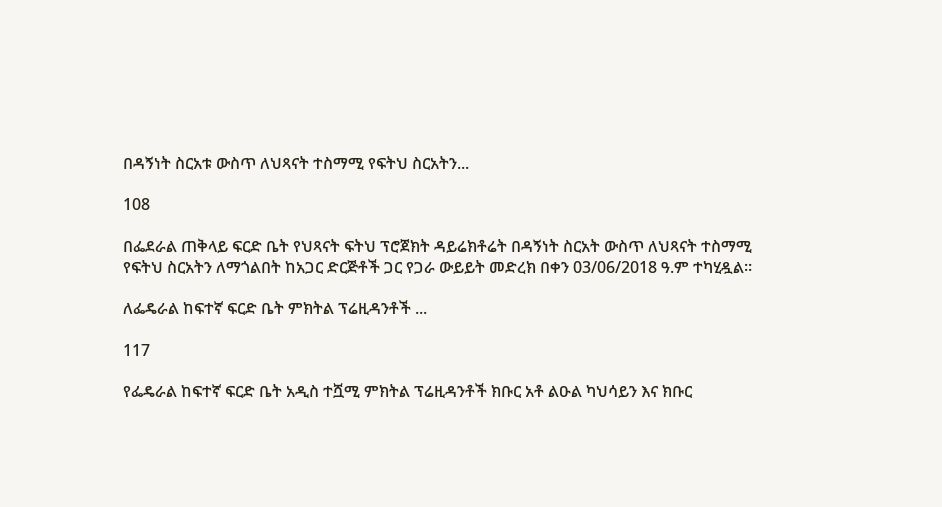በዳኝነት ስርአቱ ውስጥ ለህጻናት ተስማሚ የፍትህ ስርአትን...

108

በፌደራል ጠቅላይ ፍርድ ቤት የህጻናት ፍትህ ፕሮጀክት ዳይሬክቶሬት በዳኝነት ስርአት ውስጥ ለህጻናት ተስማሚ የፍትህ ስርአትን ለማጎልበት ከአጋር ድርጅቶች ጋር የጋራ ውይይት መድረክ በቀን 03/06/2018 ዓ.ም ተካሂዷል።

ለፌዴራል ከፍተኛ ፍርድ ቤት ምክትል ፕሬዚዳንቶች ...

117

የፌዴራል ከፍተኛ ፍርድ ቤት አዲስ ተሿሚ ምክትል ፕሬዚዳንቶች ክቡር አቶ ልዑል ካህሳይን እና ክቡር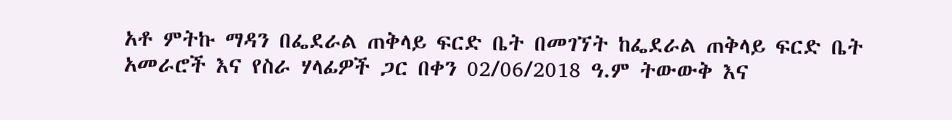አቶ ምትኩ ማዳን በፌደራል ጠቅላይ ፍርድ ቤት በመገኘት ከፌደራል ጠቅላይ ፍርድ ቤት አመራሮች እና የስራ ሃላፊዎች ጋር በቀን 02/06/2018 ዓ.ም ትውውቅ እና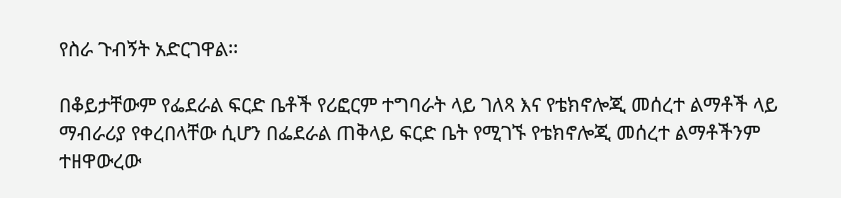የስራ ጉብኝት አድርገዋል፡፡

በቆይታቸውም የፌደራል ፍርድ ቤቶች የሪፎርም ተግባራት ላይ ገለጻ እና የቴክኖሎጂ መሰረተ ልማቶች ላይ ማብራሪያ የቀረበላቸው ሲሆን በፌደራል ጠቅላይ ፍርድ ቤት የሚገኙ የቴክኖሎጂ መሰረተ ልማቶችንም ተዘዋውረው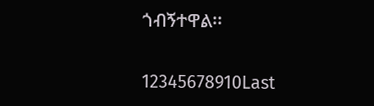ጎብኝተዋል፡፡

12345678910Last